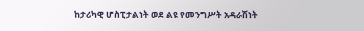ከታሪካዊ ሆስፒታልነት ወደ ልዩ የመንግሥት አዳራሽነት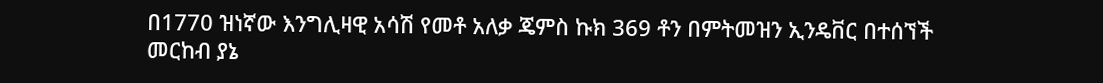በ1770 ዝነኛው እንግሊዛዊ አሳሽ የመቶ አለቃ ጄምስ ኩክ 369 ቶን በምትመዝን ኢንዴቨር በተሰኘች መርከብ ያኔ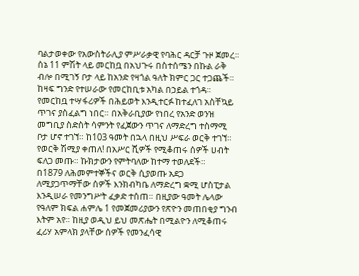ባልታወቀው የአውስትራሊያ ምሥራቃዊ የባሕር ዳርቻ ጉዞ ጀመረ። ሰኔ 11 ምሽት ላይ መርከቧ በአህጉሩ በስተሰሜን በኩል ራቅ ብሎ በሚገኝ ቦታ ላይ ከአንድ የዛጎል ዓለት ክምር ጋር ተጋጨች። ከዛፍ ግንድ የተሠራው የመርከቢቱ አካል በኃይል ተጎዳ። የመርከቧ ተሣፋሪዎች በሕይወት እንዲተርፉ ከተፈለገ አስቸኳይ ጥገና ያስፈልግ ነበር። በአቅራቢያው የነበረ የአንድ ወንዝ መግቢያ ስድስት ሳምንት የፈጀውን ጥገና ለማድረግ ተስማሚ ቦታ ሆኖ ተገኘ። ከ103 ዓመት በኋላ በዚህ ሥፍራ ወርቅ ተገኘ። የወርቅ ሽሚያ ቀጠለ! በአሥር ሺዎች የሚቆጠሩ ሰዎች ሀብት ፍለጋ መጡ። ኩክታውን የምትባለው ከተማ ተወለደች።
በ1879 ለሕመምተኞችና ወርቅ ሲያወጡ አደጋ ለሚያጋጥማቸው ሰዎች እንክብካቤ ለማድረግ ቋሚ ሆስፒታል እንዲሠራ የመንግሥት ፈቃድ ተሰጠ። በዚያው ዓመት ሌላው የዓለም ክፍል ሐምሌ 1 የመጀመሪያውን የጽዮን መጠበቂያ ግንብ እትም አየ። ከዚያ ወዲህ ይህ መጽሔት በሚልዮን ለሚቆጠሩ ፈሪሃ አምላክ ያላቸው ሰዎች የመንፈሳዊ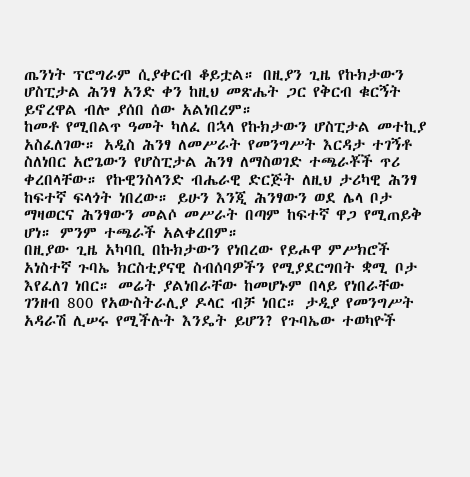ጤንነት ፕሮግራም ሲያቀርብ ቆይቷል። በዚያን ጊዜ የኩክታውን ሆስፒታል ሕንፃ አንድ ቀን ከዚህ መጽሔት ጋር የቅርብ ቁርኝት ይኖረዋል ብሎ ያሰበ ሰው አልነበረም።
ከመቶ የሚበልጥ ዓመት ካለፈ በኋላ የኩክታውን ሆስፒታል መተኪያ አስፈለገው። አዲስ ሕንፃ ለመሥራት የመንግሥት እርዳታ ተገኝቶ ስለነበር አሮጌውን የሆስፒታል ሕንፃ ለማስወገድ ተጫራቾች ጥሪ ቀረበላቸው። የኩዊንስላንድ ብሔራዊ ድርጅት ለዚህ ታሪካዊ ሕንፃ ከፍተኛ ፍላጎት ነበረው። ይሁን እንጂ ሕንፃውን ወደ ሌላ ቦታ ማዛወርና ሕንፃውን መልሶ መሥራት በጣም ከፍተኛ ዋጋ የሚጠይቅ ሆነ። ምንም ተጫራች አልቀረበም።
በዚያው ጊዜ አካባቢ በኩክታውን የነበረው የይሖዋ ምሥክሮች አነስተኛ ጉባኤ ክርስቲያናዊ ስብሰባዎችን የሚያደርግበት ቋሚ ቦታ እየፈለገ ነበር። መሬት ያልነበራቸው ከመሆኑም በላይ የነበራቸው ገንዘብ 800 የአውስትራሊያ ዶላር ብቻ ነበር። ታዲያ የመንግሥት አዳራሽ ሊሠሩ የሚችሉት እንዴት ይሆን? የጉባኤው ተወካዮች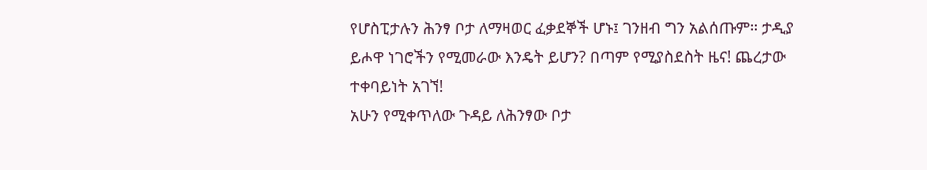የሆስፒታሉን ሕንፃ ቦታ ለማዛወር ፈቃደኞች ሆኑ፤ ገንዘብ ግን አልሰጡም። ታዲያ ይሖዋ ነገሮችን የሚመራው እንዴት ይሆን? በጣም የሚያስደስት ዜና! ጨረታው ተቀባይነት አገኘ!
አሁን የሚቀጥለው ጉዳይ ለሕንፃው ቦታ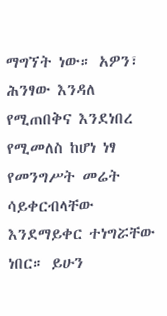ማግኘት ነው። አዎን፣ ሕንፃው እንዳለ የሚጠበቅና እንደነበረ የሚመለስ ከሆነ ነፃ የመንግሥት መሬት ሳይቀርብላቸው እንደማይቀር ተነግሯቸው ነበር። ይሁን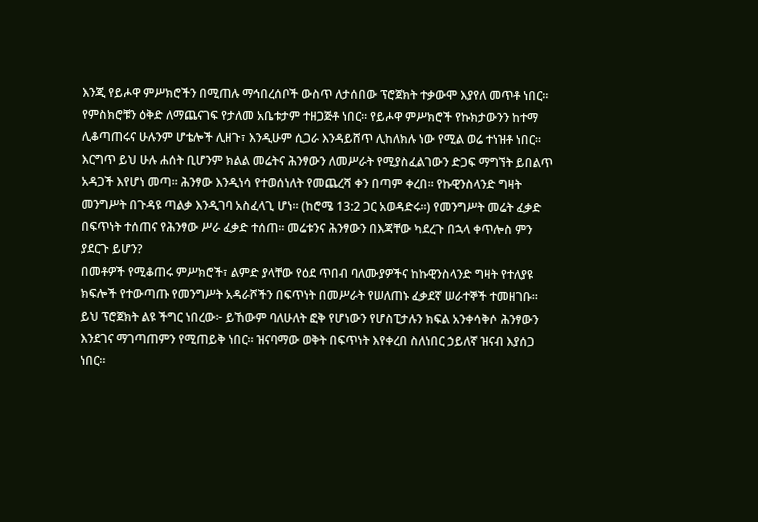እንጂ የይሖዋ ምሥክሮችን በሚጠሉ ማኅበረሰቦች ውስጥ ለታሰበው ፕሮጀክት ተቃውሞ እያየለ መጥቶ ነበር። የምስክሮቹን ዕቅድ ለማጨናገፍ የታለመ አቤቱታም ተዘጋጅቶ ነበር። የይሖዋ ምሥክሮች የኩክታውንን ከተማ ሊቆጣጠሩና ሁሉንም ሆቴሎች ሊዘጉ፣ እንዲሁም ሲጋራ እንዳይሸጥ ሊከለክሉ ነው የሚል ወሬ ተነዝቶ ነበር። እርግጥ ይህ ሁሉ ሐሰት ቢሆንም ክልል መሬትና ሕንፃውን ለመሥራት የሚያስፈልገውን ድጋፍ ማግኘት ይበልጥ አዳጋች እየሆነ መጣ። ሕንፃው እንዲነሳ የተወሰነለት የመጨረሻ ቀን በጣም ቀረበ። የኩዊንስላንድ ግዛት መንግሥት በጉዳዩ ጣልቃ እንዲገባ አስፈላጊ ሆነ። (ከሮሜ 13:2 ጋር አወዳድሩ።) የመንግሥት መሬት ፈቃድ በፍጥነት ተሰጠና የሕንፃው ሥራ ፈቃድ ተሰጠ። መሬቱንና ሕንፃውን በእጃቸው ካደረጉ በኋላ ቀጥሎስ ምን ያደርጉ ይሆን?
በመቶዎች የሚቆጠሩ ምሥክሮች፣ ልምድ ያላቸው የዕደ ጥበብ ባለሙያዎችና ከኩዊንስላንድ ግዛት የተለያዩ ክፍሎች የተውጣጡ የመንግሥት አዳራሾችን በፍጥነት በመሥራት የሠለጠኑ ፈቃደኛ ሠራተኞች ተመዘገቡ። ይህ ፕሮጀክት ልዩ ችግር ነበረው፦ ይኸውም ባለሁለት ፎቅ የሆነውን የሆስፒታሉን ክፍል አንቀሳቅሶ ሕንፃውን እንደገና ማገጣጠምን የሚጠይቅ ነበር። ዝናባማው ወቅት በፍጥነት እየቀረበ ስለነበር ኃይለኛ ዝናብ እያሰጋ ነበር።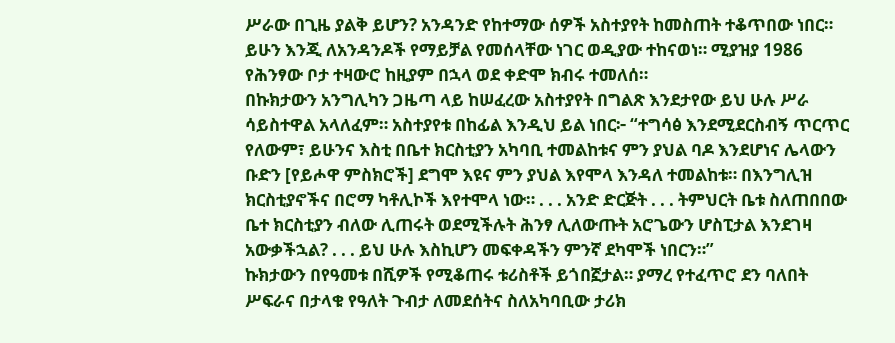ሥራው በጊዜ ያልቅ ይሆን? አንዳንድ የከተማው ሰዎች አስተያየት ከመስጠት ተቆጥበው ነበር። ይሁን እንጂ ለአንዳንዶች የማይቻል የመሰላቸው ነገር ወዲያው ተከናወነ። ሚያዝያ 1986 የሕንፃው ቦታ ተዛውሮ ከዚያም በኋላ ወደ ቀድሞ ክብሩ ተመለሰ።
በኩክታውን አንግሊካን ጋዜጣ ላይ ከሠፈረው አስተያየት በግልጽ እንደታየው ይህ ሁሉ ሥራ ሳይስተዋል አላለፈም። አስተያየቱ በከፊል እንዲህ ይል ነበር፦ “ተግሳፅ እንደሚደርስብኝ ጥርጥር የለውም፣ ይሁንና እስቲ በቤተ ክርስቲያን አካባቢ ተመልከቱና ምን ያህል ባዶ እንደሆነና ሌላውን ቡድን [የይሖዋ ምስክሮች] ደግሞ እዩና ምን ያህል እየሞላ እንዳለ ተመልከቱ። በእንግሊዝ ክርስቲያኖችና በሮማ ካቶሊኮች እየተሞላ ነው። . . . አንድ ድርጅት . . . ትምህርት ቤቱ ስለጠበበው ቤተ ክርስቲያን ብለው ሊጠሩት ወደሚችሉት ሕንፃ ሊለውጡት አሮጌውን ሆስፒታል እንደገዛ አውቃችኋል? . . . ይህ ሁሉ እስኪሆን መፍቀዳችን ምንኛ ደካሞች ነበርን።”
ኩክታውን በየዓመቱ በሺዎች የሚቆጠሩ ቱሪስቶች ይጎበኟታል። ያማረ የተፈጥሮ ደን ባለበት ሥፍራና በታላቁ የዓለት ጉብታ ለመደሰትና ስለአካባቢው ታሪክ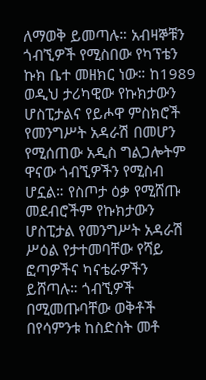ለማወቅ ይመጣሉ። አብዛኞቹን ጎብኚዎች የሚስበው የካፕቴን ኩክ ቤተ መዘክር ነው። ከ1989 ወዲህ ታሪካዊው የኩክታውን ሆስፒታልና የይሖዋ ምስክሮች የመንግሥት አዳራሽ በመሆን የሚሰጠው አዲስ ግልጋሎትም ዋናው ጎብኚዎችን የሚስብ ሆኗል። የስጦታ ዕቃ የሚሸጡ መደብሮችም የኩክታውን ሆስፒታል የመንግሥት አዳራሽ ሥዕል የታተመባቸው የሻይ ፎጣዎችና ካናቴራዎችን ይሸጣሉ። ጎብኚዎች በሚመጡባቸው ወቅቶች በየሳምንቱ ከስድስት መቶ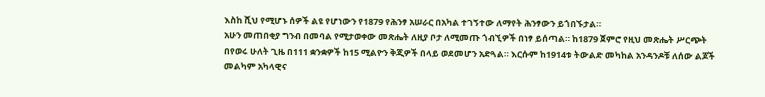እስከ ሺህ የሚሆኑ ሰዎች ልዩ የሆነውን የ1879 የሕንፃ አሠራር በአካል ተገኝተው ለማየት ሕንፃውን ይጎበኙታል።
አሁን መጠበቂያ ግንብ በመባል የሚታወቀው መጽሔት ለዚያ ቦታ ለሚመጡ ጎብኚዎች በነፃ ይሰጣል። ከ1879 ጀምሮ የዚህ መጽሔት ሥርጭት በየወሩ ሁለት ጊዜ በ111 ቋንቋዎች ከ15 ሚልዮን ቅጂዎች በላይ ወደመሆን አድጓል። እርሱም ከ1914ቱ ትውልድ መካከል አንዳንዶቹ ለሰው ልጆች መልካም አካላዊና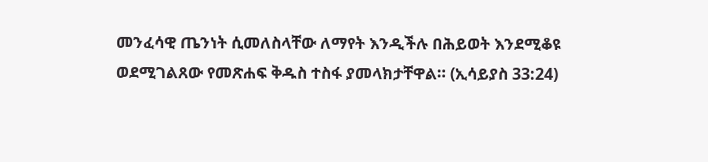መንፈሳዊ ጤንነት ሲመለስላቸው ለማየት እንዲችሉ በሕይወት እንደሚቆዩ ወደሚገልጸው የመጽሐፍ ቅዱስ ተስፋ ያመላክታቸዋል። (ኢሳይያስ 33:24)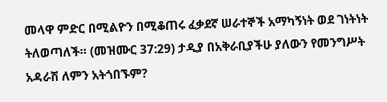መላዋ ምድር በሚልዮን በሚቆጠሩ ፈቃደኛ ሠራተኞች አማካኝነት ወደ ገነትነት ትለወጣለች። (መዝሙር 37:29) ታዲያ በአቅራቢያችሁ ያለውን የመንግሥት አዳራሽ ለምን አትጎበኙም?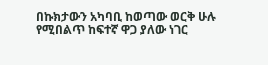በኩክታውን አካባቢ ከወጣው ወርቅ ሁሉ የሚበልጥ ከፍተኛ ዋጋ ያለው ነገር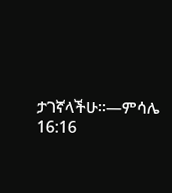ታገኛላችሁ።—ምሳሌ 16:16